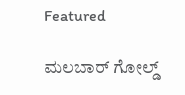Featured

ಮಲಬಾರ್ ಗೋಲ್ಡ್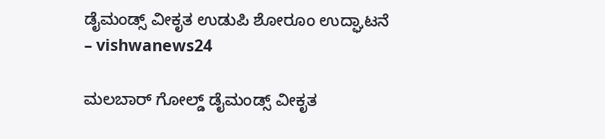ಡೈಮಂಡ್ಸ್ ವೀಕೃತ ಉಡುಪಿ ಶೋರೂಂ ಉದ್ಘಾಟನೆ – vishwanews24

ಮಲಬಾರ್ ಗೋಲ್ಡ್ ಡೈಮಂಡ್ಸ್ ವೀಕೃತ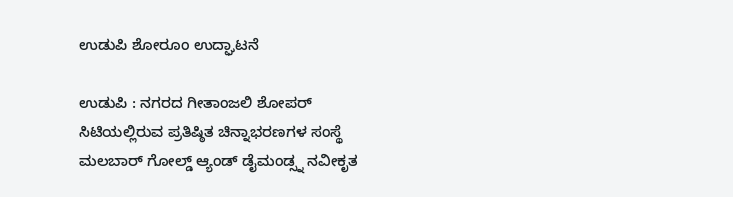ಉಡುಪಿ ಶೋರೂಂ ಉದ್ಘಾಟನೆ

ಉಡುಪಿ : ನಗರದ ಗೀತಾಂಜಲಿ ಶೋಪರ್ ಸಿಟಿಯಲ್ಲಿರುವ ಪ್ರತಿಷ್ಠಿತ ಚಿನ್ನಾಭರಣಗಳ ಸಂಸ್ಥೆ ಮಲಬಾರ್ ಗೋಲ್ಡ್ ಆ್ಯಂಡ್ ಡೈಮಂಡ್ಸ್ನ ನವೀಕೃತ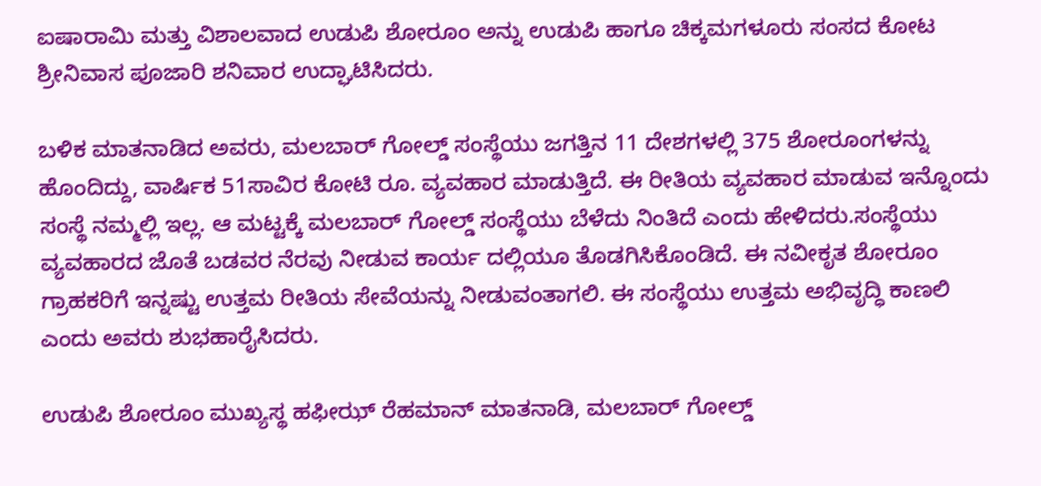ಐಷಾರಾಮಿ ಮತ್ತು ವಿಶಾಲವಾದ ಉಡುಪಿ ಶೋರೂಂ ಅನ್ನು ಉಡುಪಿ ಹಾಗೂ ಚಿಕ್ಕಮಗಳೂರು ಸಂಸದ ಕೋಟ ಶ್ರೀನಿವಾಸ ಪೂಜಾರಿ ಶನಿವಾರ ಉದ್ಘಾಟಿಸಿದರು.

ಬಳಿಕ ಮಾತನಾಡಿದ ಅವರು, ಮಲಬಾರ್ ಗೋಲ್ಡ್ ಸಂಸ್ಥೆಯು ಜಗತ್ತಿನ 11 ದೇಶಗಳಲ್ಲಿ 375 ಶೋರೂಂಗಳನ್ನು ಹೊಂದಿದ್ದು, ವಾರ್ಷಿಕ 51ಸಾವಿರ ಕೋಟಿ ರೂ. ವ್ಯವಹಾರ ಮಾಡುತ್ತಿದೆ. ಈ ರೀತಿಯ ವ್ಯವಹಾರ ಮಾಡುವ ಇನ್ನೊಂದು ಸಂಸ್ಥೆ ನಮ್ಮಲ್ಲಿ ಇಲ್ಲ. ಆ ಮಟ್ಟಕ್ಕೆ ಮಲಬಾರ್ ಗೋಲ್ಡ್ ಸಂಸ್ಥೆಯು ಬೆಳೆದು ನಿಂತಿದೆ ಎಂದು ಹೇಳಿದರು.ಸಂಸ್ಥೆಯು ವ್ಯವಹಾರದ ಜೊತೆ ಬಡವರ ನೆರವು ನೀಡುವ ಕಾರ್ಯ ದಲ್ಲಿಯೂ ತೊಡಗಿಸಿಕೊಂಡಿದೆ. ಈ ನವೀಕೃತ ಶೋರೂಂ ಗ್ರಾಹಕರಿಗೆ ಇನ್ನಷ್ಟು ಉತ್ತಮ ರೀತಿಯ ಸೇವೆಯನ್ನು ನೀಡುವಂತಾಗಲಿ. ಈ ಸಂಸ್ಥೆಯು ಉತ್ತಮ ಅಭಿವೃದ್ಧಿ ಕಾಣಲಿ ಎಂದು ಅವರು ಶುಭಹಾರೈಸಿದರು.

ಉಡುಪಿ ಶೋರೂಂ ಮುಖ್ಯಸ್ಥ ಹಫೀಝ್ ರೆಹಮಾನ್ ಮಾತನಾಡಿ, ಮಲಬಾರ್ ಗೋಲ್ಡ್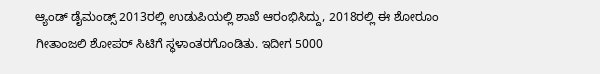ಆ್ಯಂಡ್ ಡೈಮಂಡ್ಸ್ 2013ರಲ್ಲಿ ಉಡುಪಿಯಲ್ಲಿ ಶಾಖೆ ಆರಂಭಿಸಿದ್ದು, 2018ರಲ್ಲಿ ಈ ಶೋರೂಂ ಗೀತಾಂಜಲಿ ಶೋಪರ್ ಸಿಟಿಗೆ ಸ್ಥಳಾಂತರಗೊಂಡಿತು. ಇದೀಗ 5000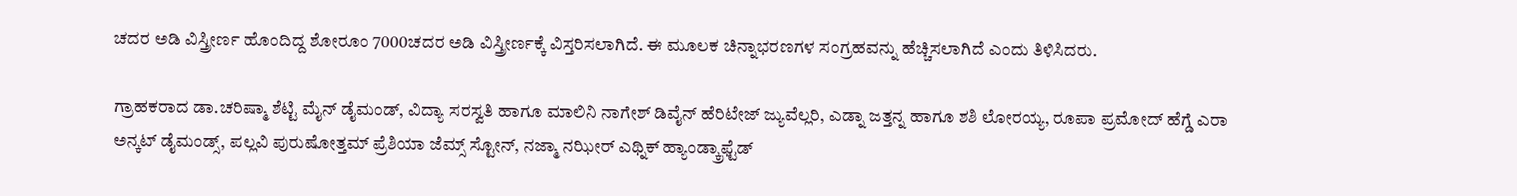ಚದರ ಅಡಿ ವಿಸ್ತ್ರೀರ್ಣ ಹೊಂದಿದ್ದ ಶೋರೂಂ 7000ಚದರ ಅಡಿ ವಿಸ್ತ್ರೀರ್ಣಕ್ಕೆ ವಿಸ್ತರಿಸಲಾಗಿದೆ. ಈ ಮೂಲಕ ಚಿನ್ನಾಭರಣಗಳ ಸಂಗ್ರಹವನ್ನು ಹೆಚ್ಚಿಸಲಾಗಿದೆ ಎಂದು ತಿಳಿಸಿದರು.

ಗ್ರಾಹಕರಾದ ಡಾ.ಚರಿಷ್ಮಾ ಶೆಟ್ಟಿ ಮೈನ್ ಡೈಮಂಡ್, ವಿದ್ಯಾ ಸರಸ್ವತಿ ಹಾಗೂ ಮಾಲಿನಿ ನಾಗೇಶ್ ಡಿವೈನ್ ಹೆರಿಟೇಜ್ ಜ್ಯುವೆಲ್ಲರಿ, ಎಡ್ನಾ ಜತ್ತನ್ನ ಹಾಗೂ ಶಶಿ ಲೋರಯ್ಯ, ರೂಪಾ ಪ್ರಮೋದ್ ಹೆಗ್ಡೆ ಎರಾ ಅನ್ಕಟ್ ಡೈಮಂಡ್ಸ್, ಪಲ್ಲವಿ ಪುರುಷೋತ್ತಮ್ ಪ್ರೆಶಿಯಾ ಜೆಮ್ಸ್ ಸ್ಟೋನ್, ನಜ್ಮಾ ನಝೀರ್ ಎಥ್ನಿಕ್ ಹ್ಯಾಂಡ್ಕ್ರಾಫ್ಟೆಡ್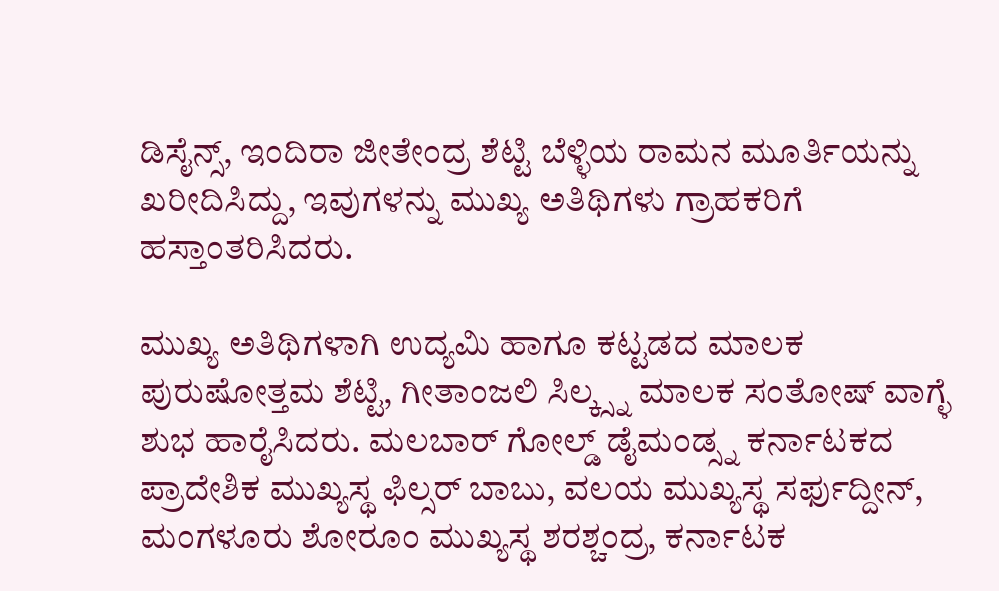ಡಿಸೈನ್ಸ್, ಇಂದಿರಾ ಜೀತೇಂದ್ರ ಶೆಟ್ಟಿ ಬೆಳ್ಳಿಯ ರಾಮನ ಮೂರ್ತಿಯನ್ನು ಖರೀದಿಸಿದ್ದು, ಇವುಗಳನ್ನು ಮುಖ್ಯ ಅತಿಥಿಗಳು ಗ್ರಾಹಕರಿಗೆ ಹಸ್ತಾಂತರಿಸಿದರು.

ಮುಖ್ಯ ಅತಿಥಿಗಳಾಗಿ ಉದ್ಯಮಿ ಹಾಗೂ ಕಟ್ಟಡದ ಮಾಲಕ ಪುರುಷೋತ್ತಮ ಶೆಟ್ಟಿ, ಗೀತಾಂಜಲಿ ಸಿಲ್ಕ್ಸ್ನ ಮಾಲಕ ಸಂತೋಷ್ ವಾಗ್ಳೆ ಶುಭ ಹಾರೈಸಿದರು. ಮಲಬಾರ್ ಗೋಲ್ಡ್ ಡೈಮಂಡ್ಸ್ನ ಕರ್ನಾಟಕದ ಪ್ರಾದೇಶಿಕ ಮುಖ್ಯಸ್ಥ ಫಿಲ್ಸರ್ ಬಾಬು, ವಲಯ ಮುಖ್ಯಸ್ಥ ಸರ್ಫುದ್ದೀನ್, ಮಂಗಳೂರು ಶೋರೂಂ ಮುಖ್ಯಸ್ಥ ಶರಶ್ಚಂದ್ರ, ಕರ್ನಾಟಕ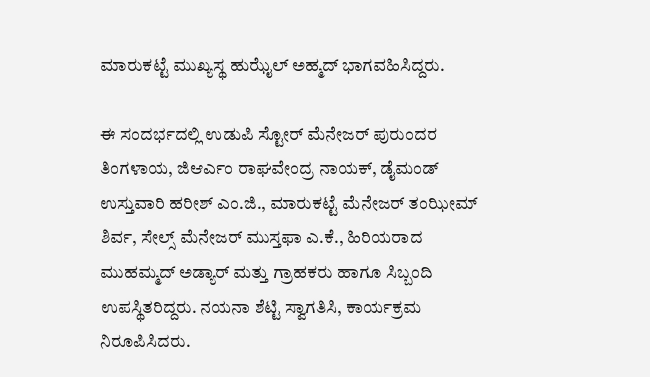ಮಾರುಕಟ್ಟೆ ಮುಖ್ಯಸ್ಥ ಹುಝೈಲ್ ಅಹ್ಮದ್ ಭಾಗವಹಿಸಿದ್ದರು.

ಈ ಸಂದರ್ಭದಲ್ಲಿ ಉಡುಪಿ ಸ್ಟೋರ್ ಮೆನೇಜರ್ ಪುರುಂದರ ತಿಂಗಳಾಯ, ಜಿಆರ್ಎಂ ರಾಘವೇಂದ್ರ ನಾಯಕ್, ಡೈಮಂಡ್ ಉಸ್ತುವಾರಿ ಹರೀಶ್ ಎಂ.ಜಿ., ಮಾರುಕಟ್ಟೆ ಮೆನೇಜರ್ ತಂಝೀಮ್ ಶಿರ್ವ, ಸೇಲ್ಸ್ ಮೆನೇಜರ್ ಮುಸ್ತಫಾ ಎ.ಕೆ., ಹಿರಿಯರಾದ ಮುಹಮ್ಮದ್ ಅಡ್ಯಾರ್ ಮತ್ತು ಗ್ರಾಹಕರು ಹಾಗೂ ಸಿಬ್ಬಂದಿ ಉಪಸ್ಥಿತರಿದ್ದರು. ನಯನಾ ಶೆಟ್ಟಿ ಸ್ವಾಗತಿಸಿ, ಕಾರ್ಯಕ್ರಮ ನಿರೂಪಿಸಿದರು.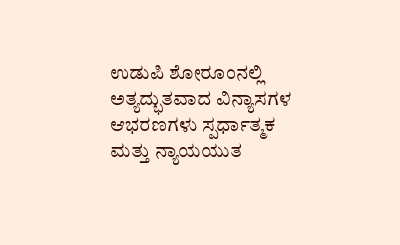ಉಡುಪಿ ಶೋರೂಂನಲ್ಲಿ ಅತ್ಯದ್ಭುತವಾದ ವಿನ್ಯಾಸಗಳ ಆಭರಣಗಳು ಸ್ಪರ್ಧಾತ್ಮಕ ಮತ್ತು ನ್ಯಾಯಯುತ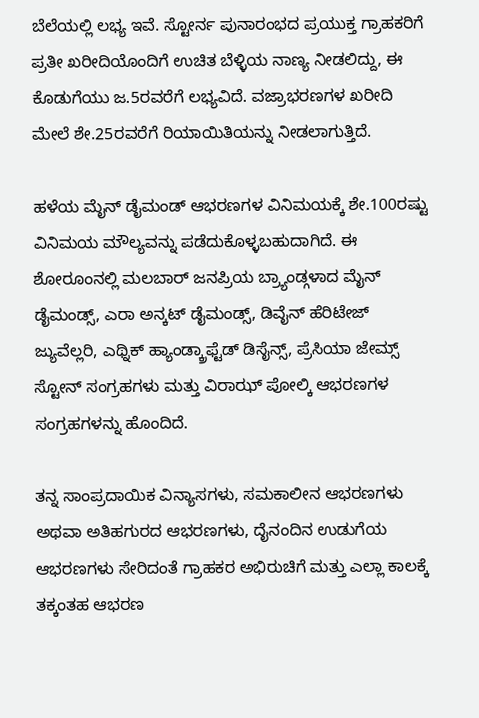ಬೆಲೆಯಲ್ಲಿ ಲಭ್ಯ ಇವೆ. ಸ್ಟೋರ್ನ ಪುನಾರಂಭದ ಪ್ರಯುಕ್ತ ಗ್ರಾಹಕರಿಗೆ ಪ್ರತೀ ಖರೀದಿಯೊಂದಿಗೆ ಉಚಿತ ಬೆಳ್ಳಿಯ ನಾಣ್ಯ ನೀಡಲಿದ್ದು, ಈ ಕೊಡುಗೆಯು ಜ.5ರವರೆಗೆ ಲಭ್ಯವಿದೆ. ವಜ್ರಾಭರಣಗಳ ಖರೀದಿ ಮೇಲೆ ಶೇ.25ರವರೆಗೆ ರಿಯಾಯಿತಿಯನ್ನು ನೀಡಲಾಗುತ್ತಿದೆ.

ಹಳೆಯ ಮೈನ್ ಡೈಮಂಡ್ ಆಭರಣಗಳ ವಿನಿಮಯಕ್ಕೆ ಶೇ.100ರಷ್ಟು ವಿನಿಮಯ ಮೌಲ್ಯವನ್ನು ಪಡೆದುಕೊಳ್ಳಬಹುದಾಗಿದೆ. ಈ ಶೋರೂಂನಲ್ಲಿ ಮಲಬಾರ್ ಜನಪ್ರಿಯ ಬ್ರ್ಯಾಂಡ್ಗಳಾದ ಮೈನ್ ಡೈಮಂಡ್ಸ್, ಎರಾ ಅನ್ಕಟ್ ಡೈಮಂಡ್ಸ್, ಡಿವೈನ್ ಹೆರಿಟೇಜ್ ಜ್ಯುವೆಲ್ಲರಿ, ಎಥ್ನಿಕ್ ಹ್ಯಾಂಡ್ಕ್ರಾಫ್ಟೆಡ್ ಡಿಸೈನ್ಸ್, ಪ್ರೆಸಿಯಾ ಜೇಮ್ಸ್ ಸ್ಟೋನ್ ಸಂಗ್ರಹಗಳು ಮತ್ತು ವಿರಾಝ್ ಪೋಲ್ಕಿ ಆಭರಣಗಳ ಸಂಗ್ರಹಗಳನ್ನು ಹೊಂದಿದೆ.

ತನ್ನ ಸಾಂಪ್ರದಾಯಿಕ ವಿನ್ಯಾಸಗಳು, ಸಮಕಾಲೀನ ಆಭರಣಗಳು ಅಥವಾ ಅತಿಹಗುರದ ಆಭರಣಗಳು, ದೈನಂದಿನ ಉಡುಗೆಯ ಆಭರಣಗಳು ಸೇರಿದಂತೆ ಗ್ರಾಹಕರ ಅಭಿರುಚಿಗೆ ಮತ್ತು ಎಲ್ಲಾ ಕಾಲಕ್ಕೆ ತಕ್ಕಂತಹ ಆಭರಣ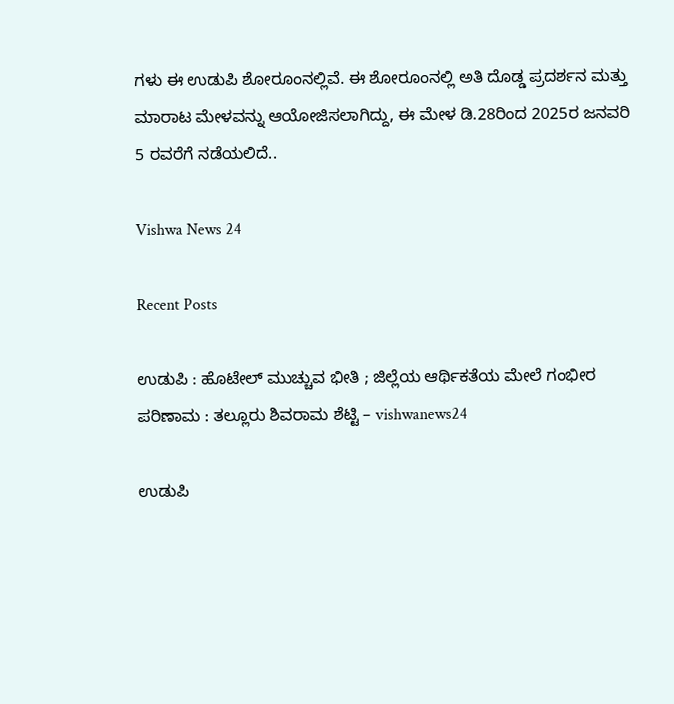ಗಳು ಈ ಉಡುಪಿ ಶೋರೂಂನಲ್ಲಿವೆ. ಈ ಶೋರೂಂನಲ್ಲಿ ಅತಿ ದೊಡ್ಡ ಪ್ರದರ್ಶನ ಮತ್ತು ಮಾರಾಟ ಮೇಳವನ್ನು ಆಯೋಜಿಸಲಾಗಿದ್ದು, ಈ ಮೇಳ ಡಿ.28ರಿಂದ 2025ರ ಜನವರಿ 5 ರವರೆಗೆ ನಡೆಯಲಿದೆ..

Vishwa News 24

Recent Posts

ಉಡುಪಿ : ಹೊಟೇಲ್ ಮುಚ್ಚುವ ಭೀತಿ ; ಜಿಲ್ಲೆಯ ಆರ್ಥಿಕತೆಯ ಮೇಲೆ ಗಂಭೀರ ಪರಿಣಾಮ : ತಲ್ಲೂರು ಶಿವರಾಮ ಶೆಟ್ಟಿ – vishwanews24

ಉಡುಪಿ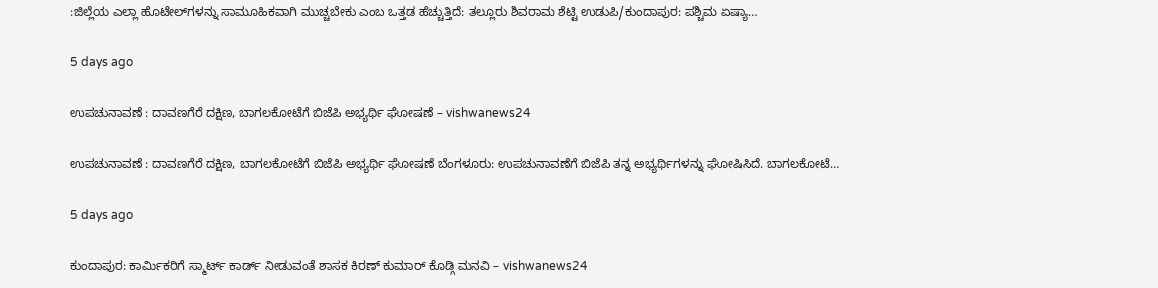:ಜಿಲ್ಲೆಯ ಎಲ್ಲಾ ಹೊಟೇಲ್‌ಗಳನ್ನು ಸಾಮೂಹಿಕವಾಗಿ ಮುಚ್ಚಬೇಕು ಎಂಬ ಒತ್ತಡ ಹೆಚ್ಚುತ್ತಿದೆ: ತಲ್ಲೂರು ಶಿವರಾಮ ಶೆಟ್ಟಿ ಉಡುಪಿ/ಕುಂದಾಪುರ: ಪಶ್ಚಿಮ ಏಷ್ಯಾ…

5 days ago

ಉಪಚುನಾವಣೆ : ದಾವಣಗೆರೆ ದಕ್ಷಿಣ, ಬಾಗಲಕೋಟೆಗೆ ಬಿಜೆಪಿ ಅಭ್ಯರ್ಥಿ ಘೋಷಣೆ – vishwanews24

ಉಪಚುನಾವಣೆ : ದಾವಣಗೆರೆ ದಕ್ಷಿಣ, ಬಾಗಲಕೋಟೆಗೆ ಬಿಜೆಪಿ ಅಭ್ಯರ್ಥಿ ಘೋಷಣೆ ಬೆಂಗಳೂರು: ಉಪಚುನಾವಣೆಗೆ ಬಿಜೆಪಿ ತನ್ನ ಅಭ್ಯರ್ಥಿಗಳನ್ನು ಘೋಷಿಸಿದೆ. ಬಾಗಲಕೋಟೆ…

5 days ago

ಕುಂದಾಪುರ: ಕಾರ್ಮಿಕರಿಗೆ ಸ್ಮಾರ್ಟ್‌ ಕಾರ್ಡ್ ನೀಡುವಂತೆ ಶಾಸಕ ಕಿರಣ್ ಕುಮಾರ್ ಕೊಡ್ಗಿ ಮನವಿ – vishwanews24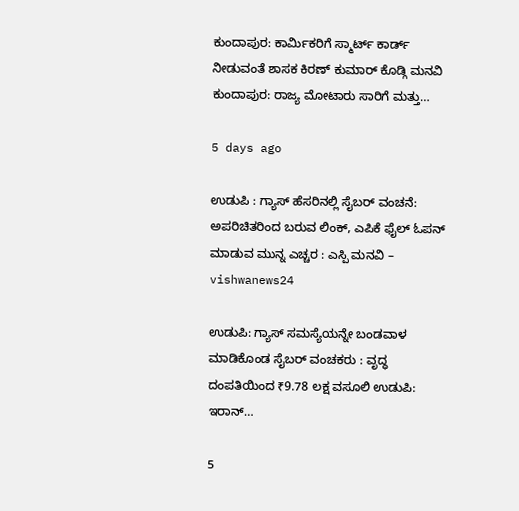ಕುಂದಾಪುರ: ಕಾರ್ಮಿಕರಿಗೆ ಸ್ಮಾರ್ಟ್‌ ಕಾರ್ಡ್ ನೀಡುವಂತೆ ಶಾಸಕ ಕಿರಣ್ ಕುಮಾರ್ ಕೊಡ್ಗಿ ಮನವಿ ಕುಂದಾಪುರ: ರಾಜ್ಯ ಮೋಟಾರು ಸಾರಿಗೆ ಮತ್ತು…

5 days ago

ಉಡುಪಿ : ಗ್ಯಾಸ್ ಹೆಸರಿನಲ್ಲಿ ಸೈಬರ್ ವಂಚನೆ: ಅಪರಿಚಿತರಿಂದ ಬರುವ ಲಿಂಕ್‌, ಎಪಿಕೆ ಫೈಲ್‌ ಓಪನ್ ಮಾಡುವ ಮುನ್ನ ಎಚ್ಚರ : ಎಸ್ಪಿ ಮನವಿ – vishwanews24

ಉಡುಪಿ: ಗ್ಯಾಸ್ ಸಮಸ್ಯೆಯನ್ನೇ ಬಂಡವಾಳ ಮಾಡಿಕೊಂಡ ಸೈಬರ್ ವಂಚಕರು : ವೃದ್ಧ ದಂಪತಿಯಿಂದ ₹9.78 ಲಕ್ಷ ವಸೂಲಿ ಉಡುಪಿ: ಇರಾನ್…

5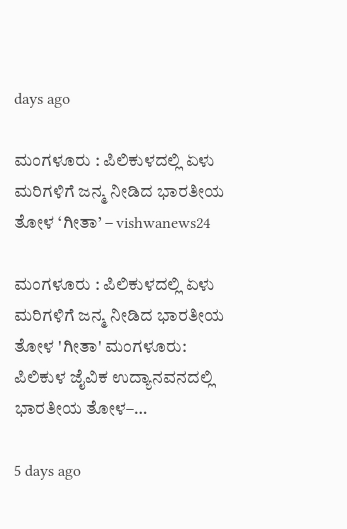days ago

ಮಂಗಳೂರು : ಪಿಲಿಕುಳದಲ್ಲಿ ಏಳು ಮರಿಗಳಿಗೆ ಜನ್ಮ ನೀಡಿದ ಭಾರತೀಯ ತೋಳ ‘ಗೀತಾ’ – vishwanews24

ಮಂಗಳೂರು : ಪಿಲಿಕುಳದಲ್ಲಿ ಏಳು ಮರಿಗಳಿಗೆ ಜನ್ಮ ನೀಡಿದ ಭಾರತೀಯ ತೋಳ 'ಗೀತಾ' ಮಂಗಳೂರು: ಪಿಲಿಕುಳ ಜೈವಿಕ ಉದ್ಯಾನವನದಲ್ಲಿ ಭಾರತೀಯ ತೋಳ–…

5 days ago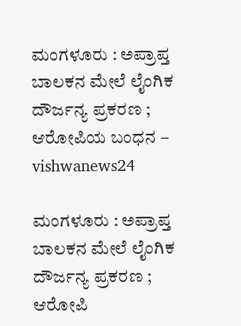ಮಂಗಳೂರು : ಅಪ್ರಾಪ್ತ ಬಾಲಕನ ಮೇಲೆ ಲೈಂಗಿಕ ದೌರ್ಜನ್ಯ ಪ್ರಕರಣ ; ಆರೋಪಿಯ ಬಂಧನ – vishwanews24

ಮಂಗಳೂರು : ಅಪ್ರಾಪ್ತ ಬಾಲಕನ ಮೇಲೆ ಲೈಂಗಿಕ ದೌರ್ಜನ್ಯ ಪ್ರಕರಣ ; ಆರೋಪಿ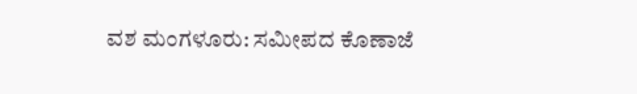ವಶ ಮಂಗಳೂರು: ಸಮೀಪದ ಕೊಣಾಜೆ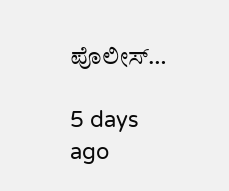ಪೊಲೀಸ್…

5 days ago